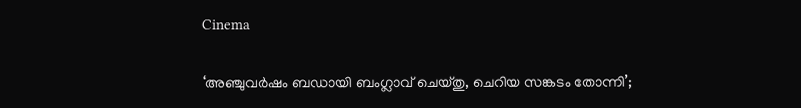Cinema

‘അഞ്ചുവർഷം ബഡായി ബംഗ്ലാവ് ചെയ്തു, ചെറിയ സങ്കടം തോന്നി’;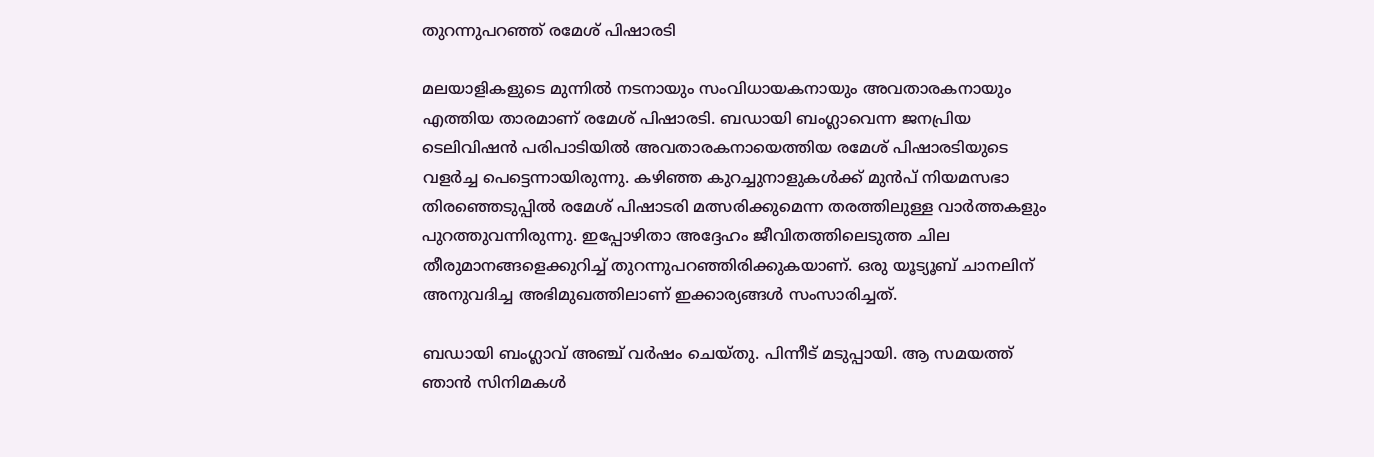തുറന്നുപറഞ്ഞ് രമേശ് പിഷാരടി

മലയാളികളുടെ മുന്നിൽ നടനായും സംവിധായകനായും അവതാരകനായും എത്തിയ താരമാണ് രമേശ് പിഷാരടി. ബഡായി ബംഗ്ലാവെന്ന ജനപ്രിയ ടെലിവിഷൻ പരിപാടിയിൽ അവതാരകനായെത്തിയ രമേശ് പിഷാരടിയുടെ വളർച്ച പെട്ടെന്നായിരുന്നു. കഴിഞ്ഞ കുറച്ചുനാളുകൾക്ക് മുൻപ് നിയമസഭാ തിരഞ്ഞെടുപ്പിൽ രമേശ് പിഷാടരി മത്സരിക്കുമെന്ന തരത്തിലുള്ള വാർത്തകളും പുറത്തുവന്നിരുന്നു. ഇപ്പോഴിതാ അദ്ദേഹം ജീവിതത്തിലെടുത്ത ചില തീരുമാനങ്ങളെക്കുറിച്ച് തുറന്നുപറഞ്ഞിരിക്കുകയാണ്. ഒരു യൂട്യൂബ് ചാനലിന് അനുവദിച്ച അഭിമുഖത്തിലാണ് ഇക്കാര്യങ്ങൾ സംസാരിച്ചത്.

ബഡായി ബംഗ്ലാവ് അഞ്ച് വർഷം ചെയ്തു. പിന്നീട് മടുപ്പായി. ആ സമയത്ത് ഞാൻ സിനിമകൾ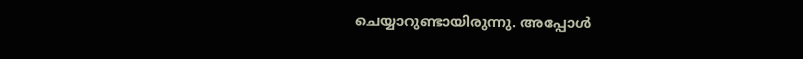ചെയ്യാറുണ്ടായിരുന്നു. അപ്പോൾ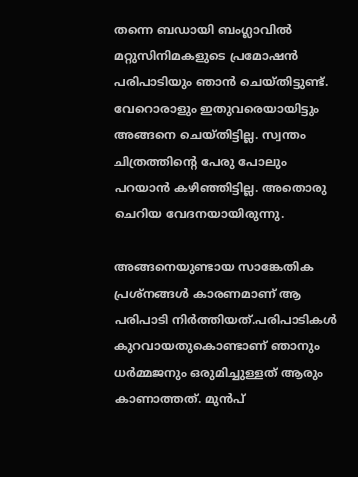തന്നെ ബഡായി ബംഗ്ലാവിൽ മറ്റുസിനിമകളുടെ പ്രമോഷൻ പരിപാടിയും ഞാൻ ചെയ്തിട്ടുണ്ട്. വേറൊരാളും ഇതുവരെയായിട്ടും അങ്ങനെ ചെയ്തിട്ടില്ല. സ്വന്തം ചിത്രത്തിന്റെ പേരു പോലും പറയാൻ കഴിഞ്ഞിട്ടില്ല. അതൊരു ചെറിയ വേദനയായിരുന്നു.

അങ്ങനെയുണ്ടായ സാങ്കേതിക പ്രശ്നങ്ങൾ കാരണമാണ് ആ പരിപാടി നിർത്തിയത്.പരിപാടികൾ കുറവായതുകൊണ്ടാണ് ഞാനും ധർമ്മജനും ഒരുമിച്ചുള്ളത് ആരും കാണാത്തത്. മുൻപ്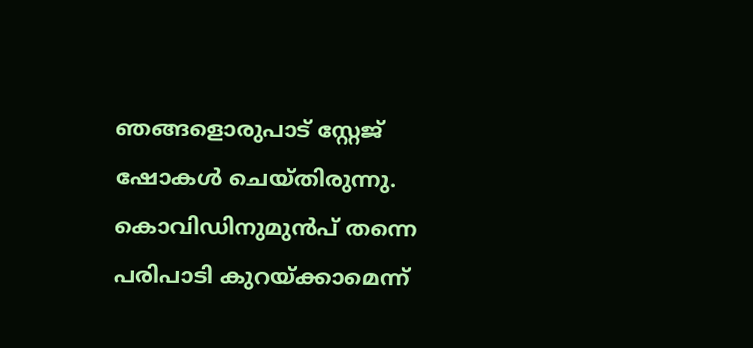ഞങ്ങളൊരുപാട് സ്റ്റേജ് ഷോകൾ ചെയ്തിരുന്നു. കൊവിഡിനുമുൻപ് തന്നെ പരിപാടി കുറയ്ക്കാമെന്ന്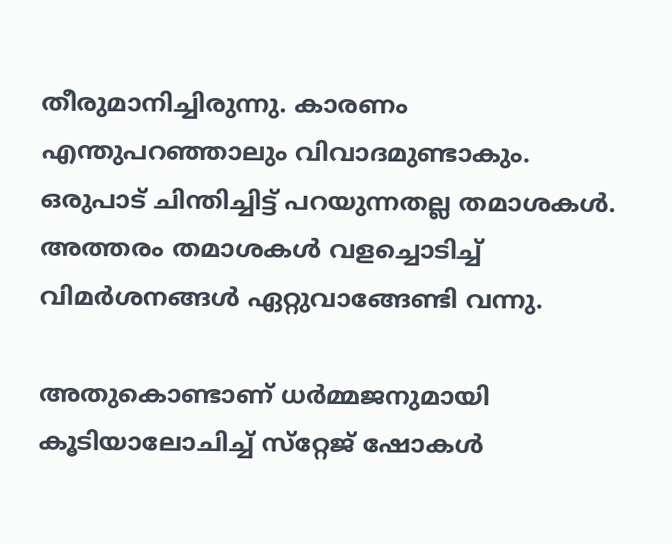തീരുമാനിച്ചിരുന്നു. കാരണം എന്തുപറഞ്ഞാലും വിവാദമുണ്ടാകും. ഒരുപാട് ചിന്തിച്ചിട്ട് പറയുന്നതല്ല തമാശകൾ. അത്തരം തമാശകൾ വളച്ചൊടിച്ച് വിമർശനങ്ങൾ ഏറ്റുവാങ്ങേണ്ടി വന്നു.

അതുകൊണ്ടാണ് ധർമ്മജനുമായി കൂടിയാലോചിച്ച് സ്‌റ്റേജ് ഷോകൾ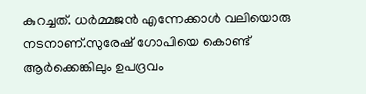കുറച്ചത്. ധർമ്മജൻ എന്നേക്കാൾ വലിയൊരു നടനാണ്.സുരേഷ് ഗോപിയെ കൊണ്ട് ആർക്കെങ്കിലും ഉപദ്രവം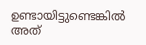ഉണ്ടായിട്ടുണ്ടെങ്കിൽ അത്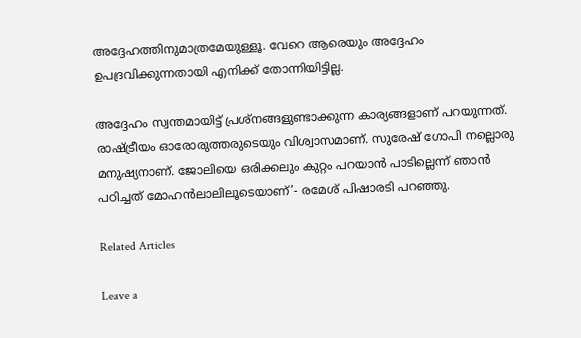അദ്ദേഹത്തിനുമാത്രമേയുള്ളൂ. വേറെ ആരെയും അദ്ദേഹം ഉപദ്രവിക്കുന്നതായി എനിക്ക് തോന്നിയിട്ടില്ല.

അദ്ദേഹം സ്വന്തമായിട്ട് പ്രശ്നങ്ങളുണ്ടാക്കുന്ന കാര്യങ്ങളാണ് പറയുന്നത്. രാഷ്ട്രീയം ഓരോരുത്തരുടെയും വിശ്വാസമാണ്. സുരേഷ് ഗോപി നല്ലൊരു മനുഷ്യനാണ്. ജോലിയെ ഒരിക്കലും കുറ്റം പറയാൻ പാടില്ലെന്ന് ഞാൻ പഠിച്ചത് മോഹൻലാലിലൂടെയാണ്’- രമേശ് പിഷാരടി പറഞ്ഞു.

Related Articles

Leave a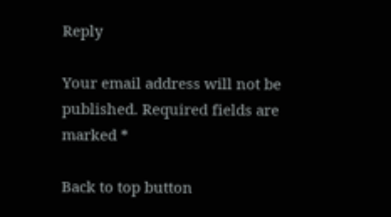Reply

Your email address will not be published. Required fields are marked *

Back to top button